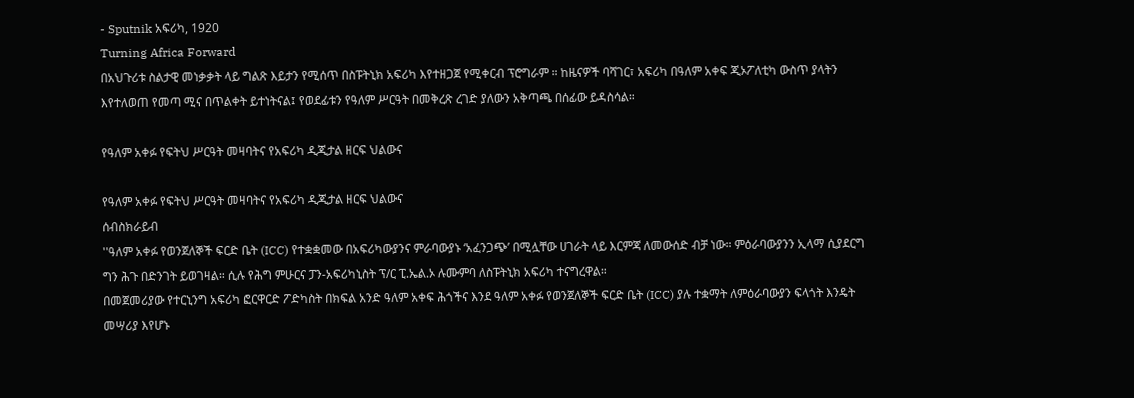- Sputnik አፍሪካ, 1920
Turning Africa Forward
በአህጉሪቱ ስልታዊ መነቃቃት ላይ ግልጽ እይታን የሚሰጥ በስፑትኒክ አፍሪካ እየተዘጋጀ የሚቀርብ ፕሮግራም ። ከዜናዎች ባሻገር፣ አፍሪካ በዓለም አቀፍ ጂኦፖለቲካ ውስጥ ያላትን እየተለወጠ የመጣ ሚና በጥልቀት ይተነትናል፤ የወደፊቱን የዓለም ሥርዓት በመቅረጽ ረገድ ያለውን አቅጣጫ በሰፊው ይዳስሳል።

የዓለም አቀፉ የፍትህ ሥርዓት መዛባትና የአፍሪካ ዲጂታል ዘርፍ ህልውና

የዓለም አቀፉ የፍትህ ሥርዓት መዛባትና የአፍሪካ ዲጂታል ዘርፍ ህልውና
ሰብስክራይብ
''ዓለም አቀፉ የወንጀለኞች ፍርድ ቤት (ICC) የተቋቋመው በአፍሪካውያንና ምራባውያኑ ‘አፈንጋጭ’ በሚሏቸው ሀገራት ላይ እርምጃ ለመውሰድ ብቻ ነው። ምዕራባውያንን ኢላማ ሲያደርግ ግን ሕጉ በድንገት ይወገዛል። ሲሉ የሕግ ምሁርና ፓን-አፍሪካኒስት ፕ/ር ፒ.ኤል.ኦ ሉሙምባ ለስፑትኒክ አፍሪካ ተናግረዋል።
በመጀመሪያው የተርኒንግ አፍሪካ ፎርዋርድ ፖድካስት በክፍል አንድ ዓለም አቀፍ ሕጎችና እንደ ዓለም አቀፉ የወንጀለኞች ፍርድ ቤት (ICC) ያሉ ተቋማት ለምዕራባውያን ፍላጎት እንዴት መሣሪያ እየሆኑ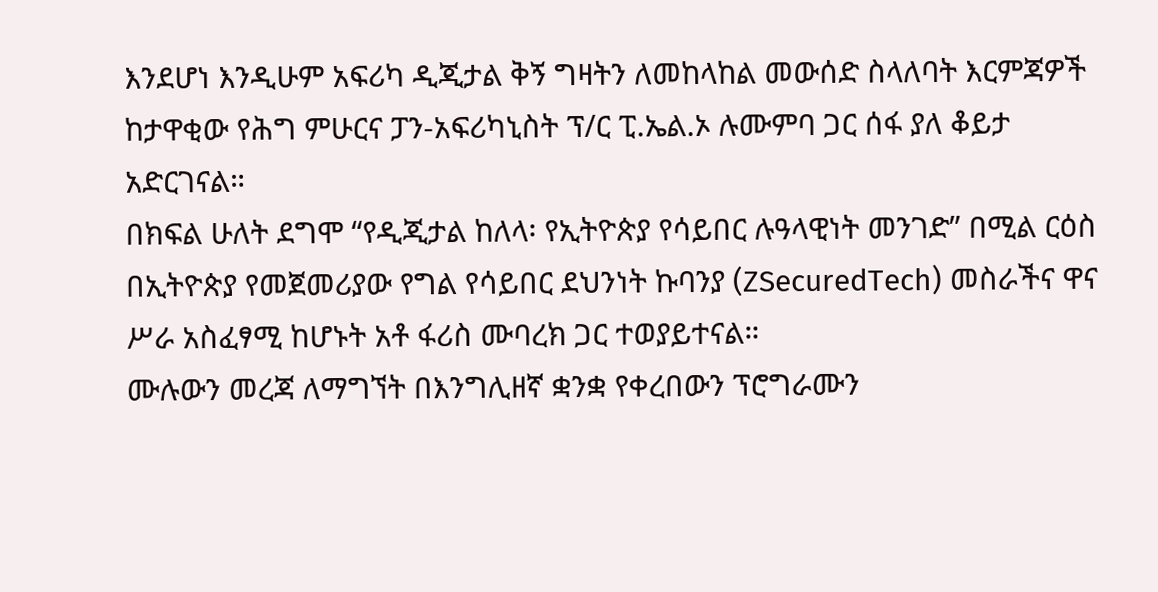እንደሆነ እንዲሁም አፍሪካ ዲጂታል ቅኝ ግዛትን ለመከላከል መውሰድ ስላለባት እርምጃዎች ከታዋቂው የሕግ ምሁርና ፓን-አፍሪካኒስት ፕ/ር ፒ.ኤል.ኦ ሉሙምባ ጋር ሰፋ ያለ ቆይታ አድርገናል።
በክፍል ሁለት ደግሞ “የዲጂታል ከለላ፡ የኢትዮጵያ የሳይበር ሉዓላዊነት መንገድ” በሚል ርዕስ በኢትዮጵያ የመጀመሪያው የግል የሳይበር ደህንነት ኩባንያ (ZSecuredTech) መስራችና ዋና ሥራ አስፈፃሚ ከሆኑት አቶ ፋሪስ ሙባረክ ጋር ተወያይተናል።
ሙሉውን መረጃ ለማግኘት በእንግሊዘኛ ቋንቋ የቀረበውን ፕሮግራሙን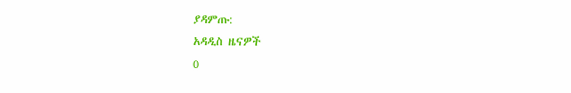ያዳምጡ:
አዳዲስ ዜናዎች
0